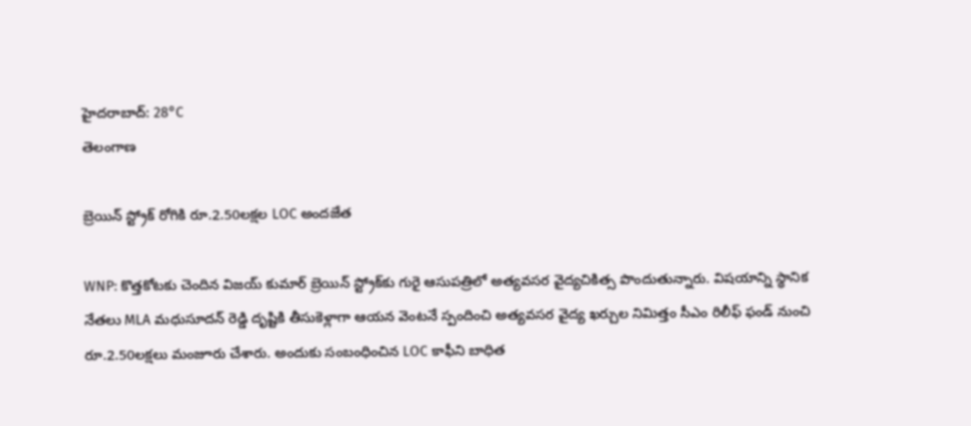హైదరాబాద్: 28°C
తెలంగాణ

బ్రెయిన్ స్ట్రోక్ రోగికి రూ.2.50లక్షల LOC అందజేత

WNP: కొత్తకోటకు చెందిన విజయ్ కుమార్ బ్రెయిన్ స్ట్రోక్‌కు గురై ఆసుపత్రిలో అత్యవసర వైద్యచికిత్స పొందుతున్నారు. విషయాన్ని స్థానిక నేతలు MLA మధుసూదన్ రెడ్డి దృష్టికి తీసుకెళ్లాగా ఆయన వెంటనే స్పందించి అత్యవసర వైద్య ఖర్చుల నిమిత్తం సీఎం రిలీఫ్ ఫండ్ నుంచి రూ.2.50లక్షలు మంజూరు చేశారు. అందుకు సంబంధించిన LOC కాఫీని బాధిత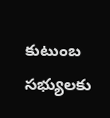కుటుంబ సభ్యులకు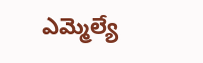ఎమ్మెల్యే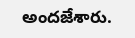అందజేశారు.